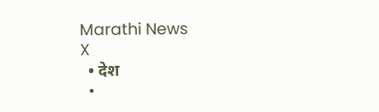Marathi News
X
  • देश
  •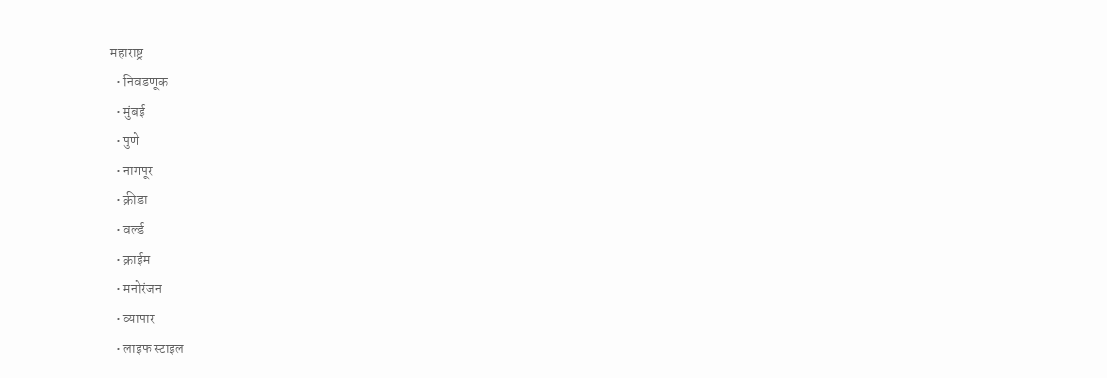महाराष्ट्र
  • निवडणूक
  • मुंबई
  • पुणे
  • नागपूर
  • क्रीडा
  • वर्ल्ड
  • क्राईम
  • मनोरंजन
  • व्यापार
  • लाइफ स्टाइल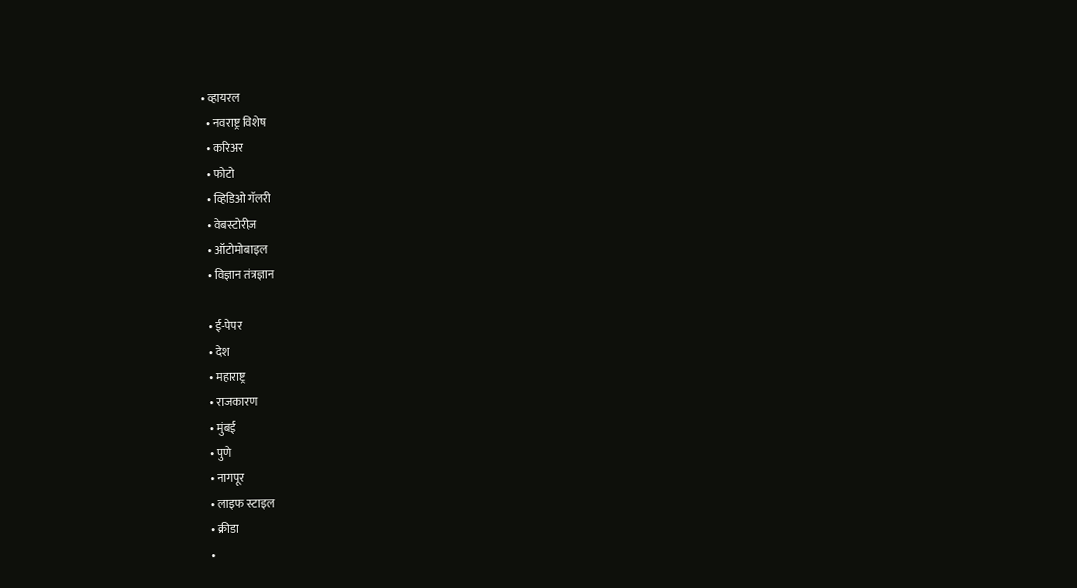• व्हायरल
  • नवराष्ट्र विशेष
  • करिअर
  • फोटो
  • व्हिडिओ गॅलरी
  • वेबस्टोरीज़
  • ऑटोमोबाइल
  • विज्ञान तंत्रज्ञान

  • ई-पेपर
  • देश
  • महाराष्ट्र
  • राजकारण
  • मुंबई
  • पुणे
  • नागपूर
  • लाइफ स्टाइल
  • क्रीडा
  •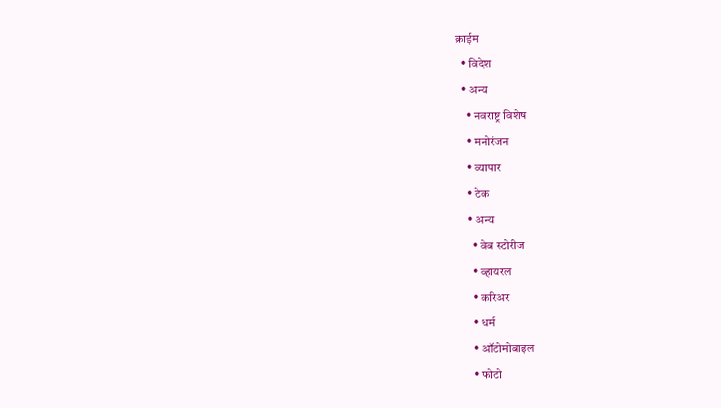क्राईम
  • विदेश
  • अन्य
    • नवराष्ट्र विशेष
    • मनोरंजन
    • व्यापार
    • टेक
    • अन्य
      • वेब स्टोरीज
      • व्हायरल
      • करिअर
      • धर्म
      • ऑटोमोबाइल
      • फोटो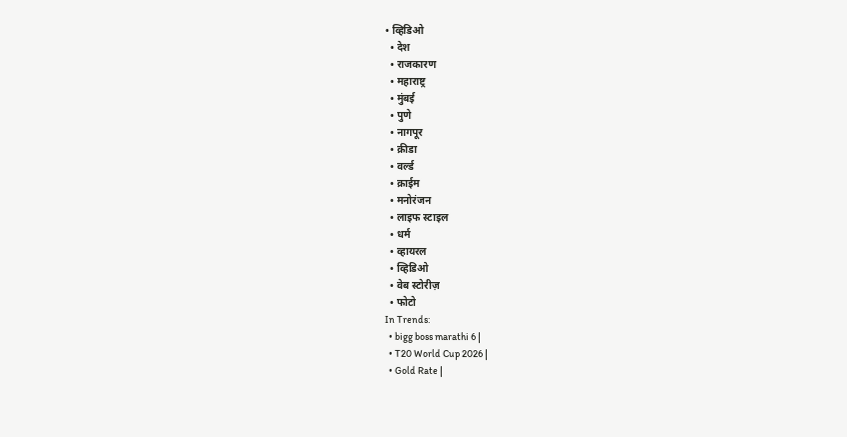• व्हिडिओ
  • देश
  • राजकारण
  • महाराष्ट्र
  • मुंबई
  • पुणे
  • नागपूर
  • क्रीडा
  • वर्ल्ड
  • क्राईम
  • मनोरंजन
  • लाइफ स्टाइल
  • धर्म
  • व्हायरल
  • व्हिडिओ
  • वेब स्टोरीज़
  • फोटो
In Trends:
  • bigg boss marathi 6 |
  • T20 World Cup 2026 |
  • Gold Rate |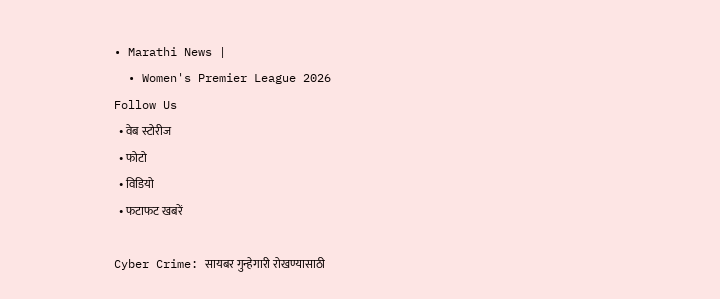• Marathi News |
  • Women's Premier League 2026
Follow Us
  • वेब स्टोरीज
  • फोटो
  • विडियो
  • फटाफट खबरें

Cyber Crime: सायबर गुन्हेगारी रोखण्यासाठी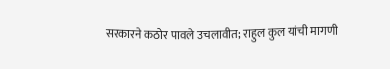सरकारने कठोर पावले उचलावीत; राहुल कुल यांची मागणी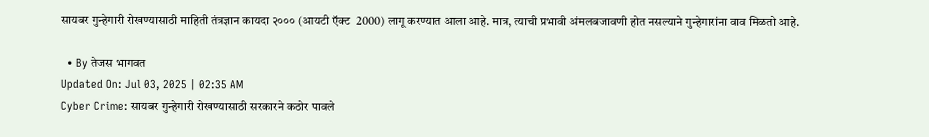सायबर गुन्हेगारी रोखण्यासाठी माहिती तंत्रज्ञान कायदा २००० (आयटी ऍक्ट  2000) लागू करण्यात आला आहे. मात्र, त्याची प्रभावी अंमलबजावणी होत नसल्याने गुन्हेगारांना वाव मिळतो आहे.

  • By तेजस भागवत
Updated On: Jul 03, 2025 | 02:35 AM
Cyber Crime: सायबर गुन्हेगारी रोखण्यासाठी सरकारने कठोर पावले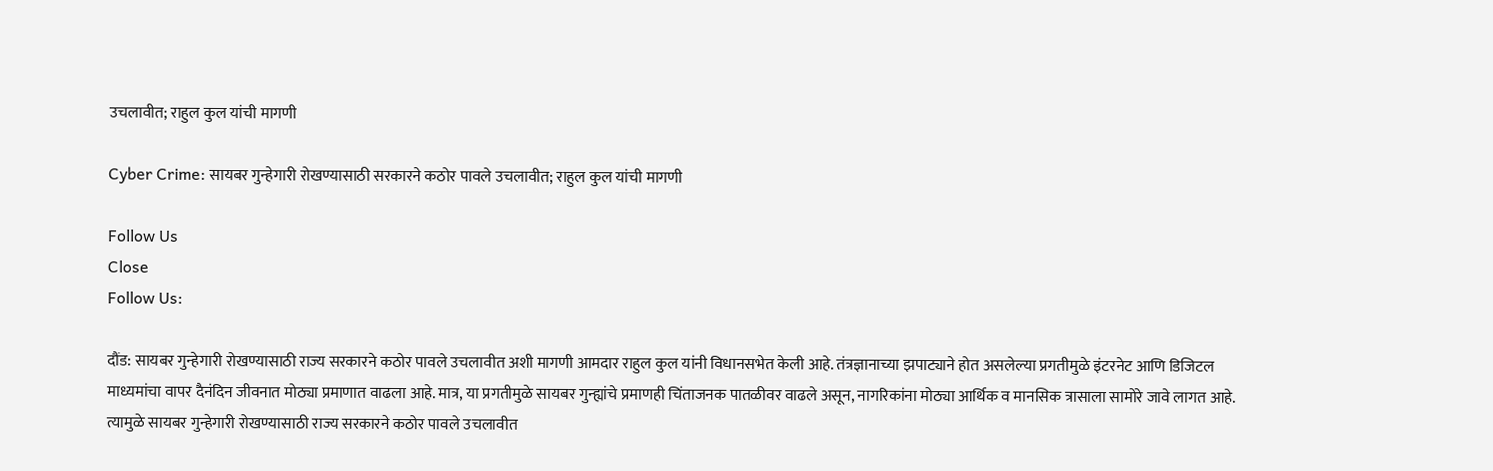उचलावीत; राहुल कुल यांची मागणी

Cyber Crime: सायबर गुन्हेगारी रोखण्यासाठी सरकारने कठोर पावले उचलावीत; राहुल कुल यांची मागणी

Follow Us
Close
Follow Us:

दौंड: सायबर गुन्हेगारी रोखण्यासाठी राज्य सरकारने कठोर पावले उचलावीत अशी मागणी आमदार राहुल कुल यांनी विधानसभेत केली आहे. तंत्रज्ञानाच्या झपाट्याने होत असलेल्या प्रगतीमुळे इंटरनेट आणि डिजिटल माध्यमांचा वापर दैनंदिन जीवनात मोठ्या प्रमाणात वाढला आहे. मात्र, या प्रगतीमुळे सायबर गुन्ह्यांचे प्रमाणही चिंताजनक पातळीवर वाढले असून, नागरिकांना मोठ्या आर्थिक व मानसिक त्रासाला सामोरे जावे लागत आहे. त्यामुळे सायबर गुन्हेगारी रोखण्यासाठी राज्य सरकारने कठोर पावले उचलावीत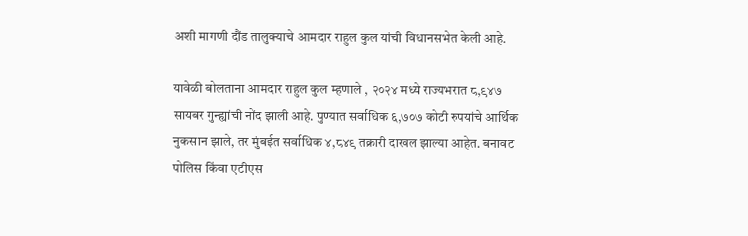अशी मागणी दौंड तालुक्याचे आमदार राहुल कुल यांची विधानसभेत केली आहे.

यावेळी बोलताना आमदार राहुल कुल म्हणाले , २०२४ मध्ये राज्यभरात ८,९४७ सायबर गुन्ह्यांची नोंद झाली आहे. पुण्यात सर्वाधिक ६,७०७ कोटी रुपयांचे आर्थिक नुकसान झाले, तर मुंबईत सर्वाधिक ४,८४९ तक्रारी दाखल झाल्या आहेत. बनावट पोलिस किंवा एटीएस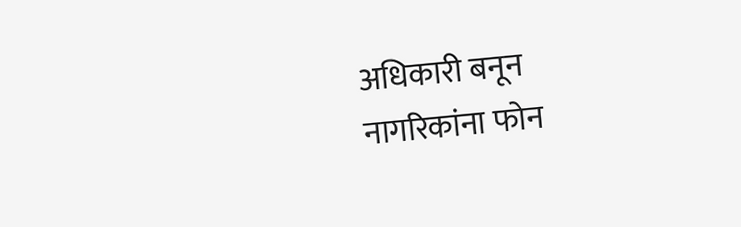अधिकारी बनून नागरिकांना फोन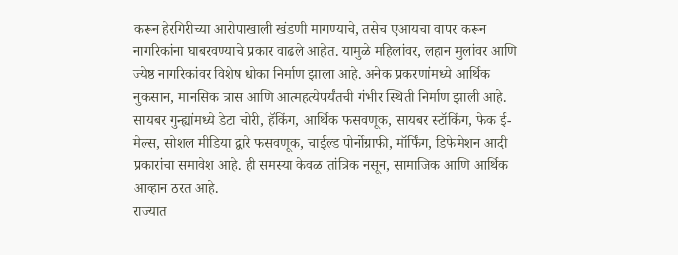करून हेरगिरीच्या आरोपाखाली खंडणी मागण्याचे, तसेच एआयचा वापर करून नागरिकांना घाबरवण्याचे प्रकार वाढले आहेत. यामुळे महिलांवर, लहान मुलांवर आणि ज्येष्ठ नागरिकांवर विशेष धोका निर्माण झाला आहे. अनेक प्रकरणांमध्ये आर्थिक नुकसान, मानसिक त्रास आणि आत्महत्येपर्यंतची गंभीर स्थिती निर्माण झाली आहे. सायबर गुन्ह्यांमध्ये डेटा चोरी, हॅकिंग, आर्थिक फसवणूक, सायबर स्टॉकिंग, फेक ई-मेल्स, सोशल मीडिया द्वारे फसवणूक, चाईल्ड पोर्नोग्राफी, मॉर्फिंग, डिफेमेशन आदी प्रकारांचा समावेश आहे. ही समस्या केवळ तांत्रिक नसून, सामाजिक आणि आर्थिक आव्हान ठरत आहे.
राज्यात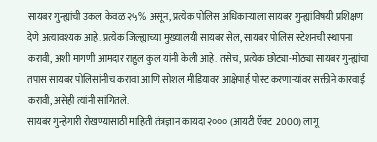सायबर गुन्ह्यांची उकल केवळ २५% असून, प्रत्येक पोलिस अधिकाऱ्याला सायबर गुन्ह्यांविषयी प्रशिक्षण देणे अत्यावश्यक आहे. प्रत्येक जिल्ह्याच्या मुख्यालयी सायबर सेल, सायबर पोलिस स्टेशनची स्थापना करावी, अशी मागणी आमदार राहुल कुल यांनी केली आहे. तसेच, प्रत्येक छोट्या-मोठ्या सायबर गुन्ह्यांचा तपास सायबर पोलिसांनीच करावा आणि सोशल मीडियावर आक्षेपार्ह पोस्ट करणाऱ्यांवर सक्तीने कारवाई करावी, असेही त्यांनी सांगितले.
सायबर गुन्हेगारी रोखण्यासाठी माहिती तंत्रज्ञान कायदा २००० (आयटी ऍक्ट  2000) लागू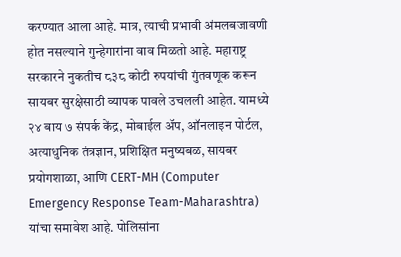करण्यात आला आहे. मात्र, त्याची प्रभावी अंमलबजावणी होत नसल्याने गुन्हेगारांना वाव मिळतो आहे. महाराष्ट्र सरकारने नुकतीच ८३८ कोटी रुपयांची गुंतवणूक करून सायबर सुरक्षेसाठी व्यापक पावले उचलली आहेत. यामध्ये २४ बाय ७ संपर्क केंद्र, मोबाईल अ‍ॅप, ऑनलाइन पोर्टल, अत्याधुनिक तंत्रज्ञान, प्रशिक्षित मनुष्यबळ, सायबर प्रयोगशाळा, आणि CERT-MH (Computer Emergency Response Team-Maharashtra) यांचा समावेश आहे. पोलिसांना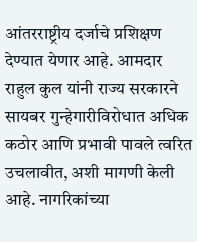आंतरराष्ट्रीय दर्जाचे प्रशिक्षण देण्यात येणार आहे. आमदार राहुल कुल यांनी राज्य सरकारने सायबर गुन्हेगारीविरोधात अधिक कठोर आणि प्रभावी पावले त्वरित उचलावीत, अशी मागणी केली आहे. नागरिकांच्या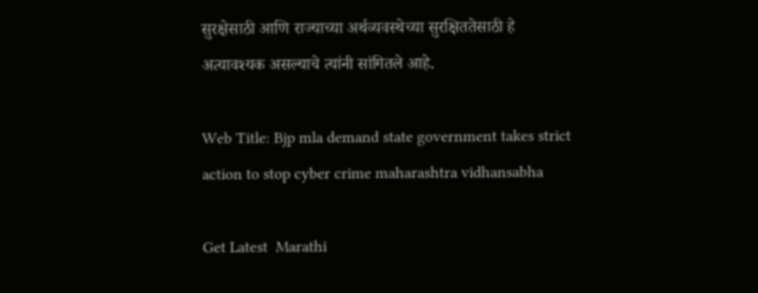सुरक्षेसाठी आणि राज्याच्या अर्थव्यवस्थेच्या सुरक्षिततेसाठी हे अत्यावश्यक असल्याचे त्यांनी सांगितले आहे.

Web Title: Bjp mla demand state government takes strict action to stop cyber crime maharashtra vidhansabha

Get Latest  Marathi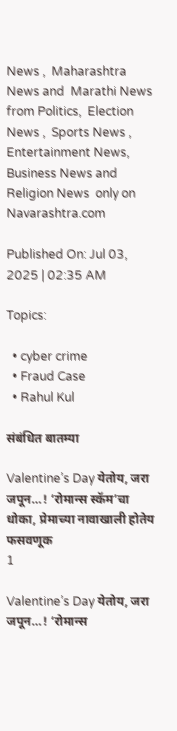News ,  Maharashtra News and  Marathi News from Politics,  Election News ,  Sports News ,  Entertainment News,  Business News and   Religion News  only on Navarashtra.com

Published On: Jul 03, 2025 | 02:35 AM

Topics:

  • cyber crime
  • Fraud Case
  • Rahul Kul

संबंधित बातम्या

Valentine’s Day येतोय, जरा जपून…! ‘रोमान्स स्कॅम’चा धोका, प्रेमाच्या नावाखाली होतेय फसवणूक
1

Valentine’s Day येतोय, जरा जपून…! ‘रोमान्स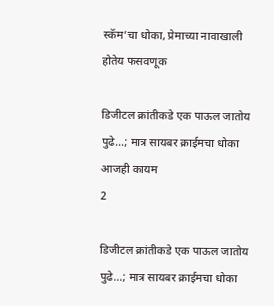स्कॅम’चा धोका, प्रेमाच्या नावाखाली होतेय फसवणूक

डिजीटल क्रांतीकडे एक पाऊल जातोय पुढे…; मात्र सायबर क्राईमचा धोका आजही कायम
2

डिजीटल क्रांतीकडे एक पाऊल जातोय पुढे…; मात्र सायबर क्राईमचा धोका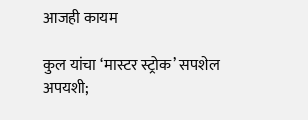आजही कायम

कुल यांचा ‘मास्टर स्ट्रोक’ सपशेल अपयशी;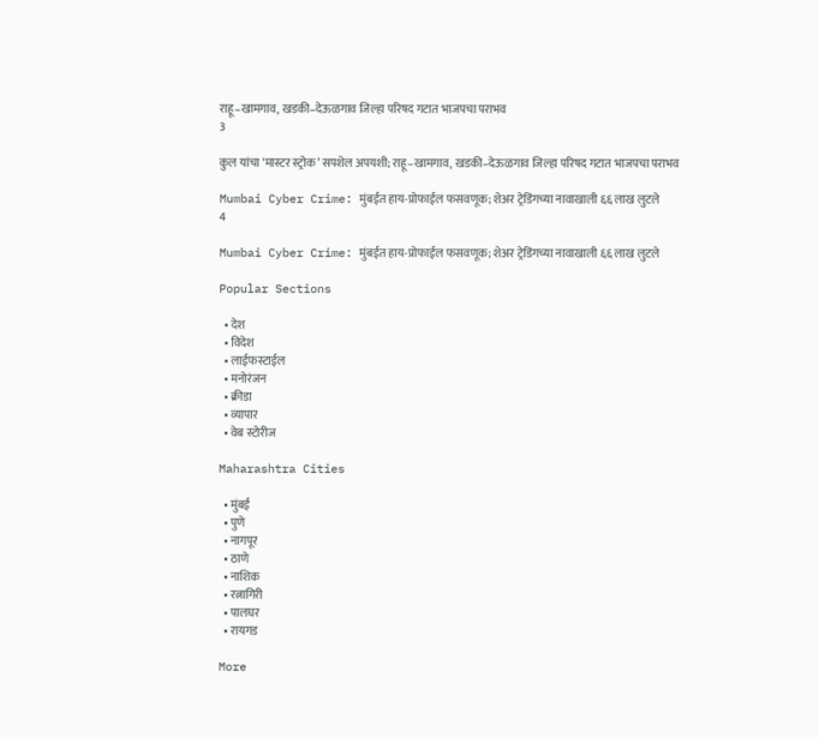राहू–खामगाव, खडकी–देऊळगाव जिल्हा परिषद गटात भाजपचा पराभव
3

कुल यांचा ‘मास्टर स्ट्रोक’ सपशेल अपयशी; राहू–खामगाव, खडकी–देऊळगाव जिल्हा परिषद गटात भाजपचा पराभव

Mumbai Cyber Crime: मुंबईत हाय-प्रोफाईल फसवणूक; शेअर ट्रेडिंगच्या नावाखाली ६६ लाख लुटले
4

Mumbai Cyber Crime: मुंबईत हाय-प्रोफाईल फसवणूक; शेअर ट्रेडिंगच्या नावाखाली ६६ लाख लुटले

Popular Sections

  • देश
  • विदेश
  • लाईफस्टाईल
  • मनोरंजन
  • क्रीडा
  • व्यापार
  • वेब स्टोरीज

Maharashtra Cities

  • मुंबई
  • पुणे
  • नागपूर
  • ठाणे
  • नाशिक
  • रत्नागिरी
  • पालघर
  • रायगड

More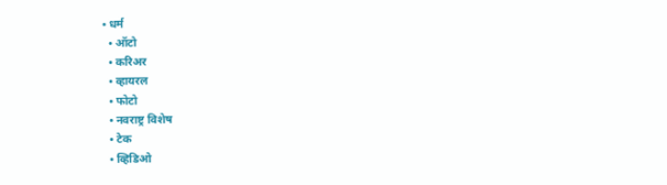• धर्म
  • ऑटो
  • करिअर
  • व्हायरल
  • फोटो
  • नवराष्ट्र विशेष
  • टेक
  • व्हिडिओ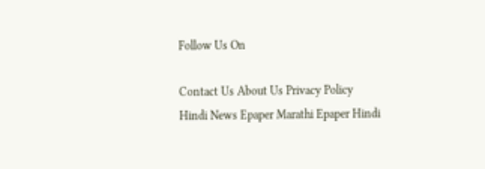Follow Us On

Contact Us About Us Privacy Policy
Hindi News Epaper Marathi Epaper Hindi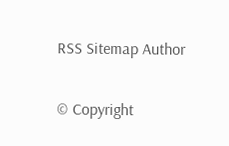RSS Sitemap Author

© Copyright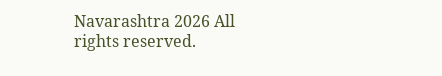Navarashtra 2026 All rights reserved.